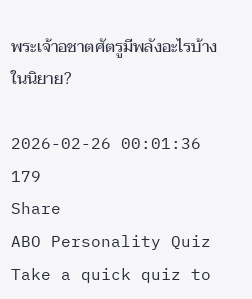พระเจ้าอชาตศัตรูมีพลังอะไรบ้างในนิยาย?

2026-02-26 00:01:36
179
Share
ABO Personality Quiz
Take a quick quiz to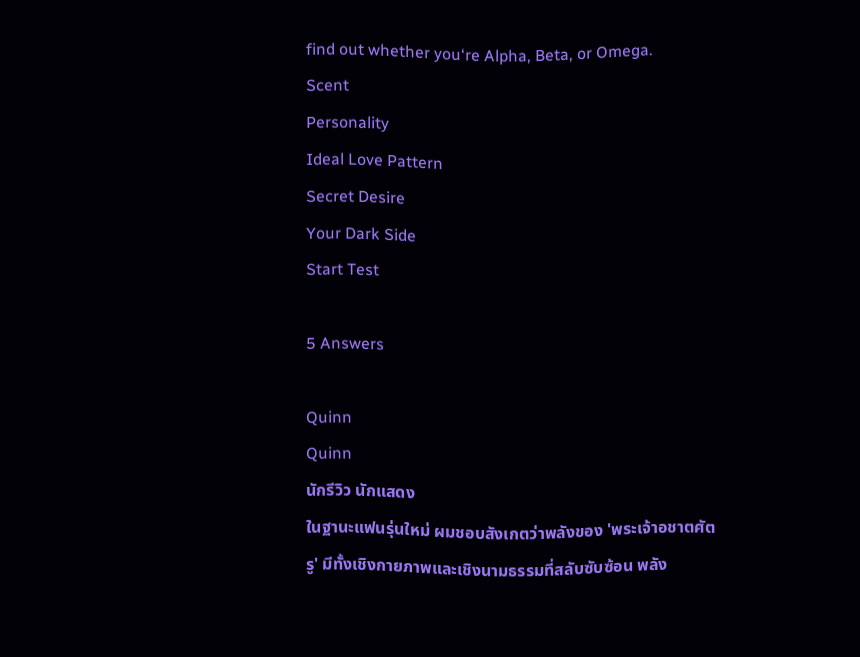find out whether you‘re Alpha, Beta, or Omega.
Scent
Personality
Ideal Love Pattern
Secret Desire
Your Dark Side
Start Test

5 Answers

Quinn
Quinn
นักรีวิว นักแสดง
ในฐานะแฟนรุ่นใหม่ ผมชอบสังเกตว่าพลังของ 'พระเจ้าอชาตศัตรู' มีทั้งเชิงกายภาพและเชิงนามธรรมที่สลับซับซ้อน พลัง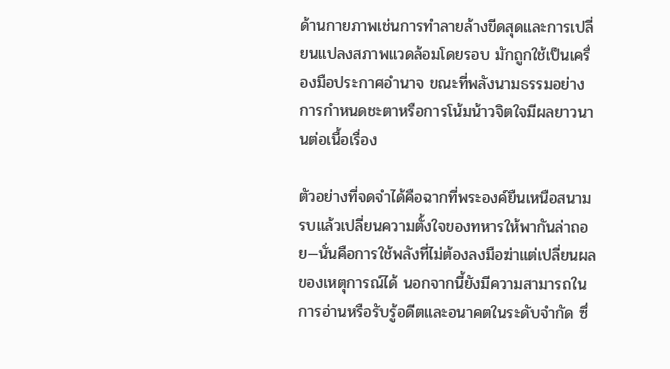ด้านกายภาพเช่นการทำลายล้างขีดสุดและการเปลี่ยนแปลงสภาพแวดล้อมโดยรอบ มักถูกใช้เป็นเครื่องมือประกาศอำนาจ ขณะที่พลังนามธรรมอย่างการกำหนดชะตาหรือการโน้มน้าวจิตใจมีผลยาวนานต่อเนื้อเรื่อง

ตัวอย่างที่จดจำได้คือฉากที่พระองค์ยืนเหนือสนามรบแล้วเปลี่ยนความตั้งใจของทหารให้พากันล่าถอย—นั่นคือการใช้พลังที่ไม่ต้องลงมือฆ่าแต่เปลี่ยนผลของเหตุการณ์ได้ นอกจากนี้ยังมีความสามารถในการอ่านหรือรับรู้อดีตและอนาคตในระดับจำกัด ซึ่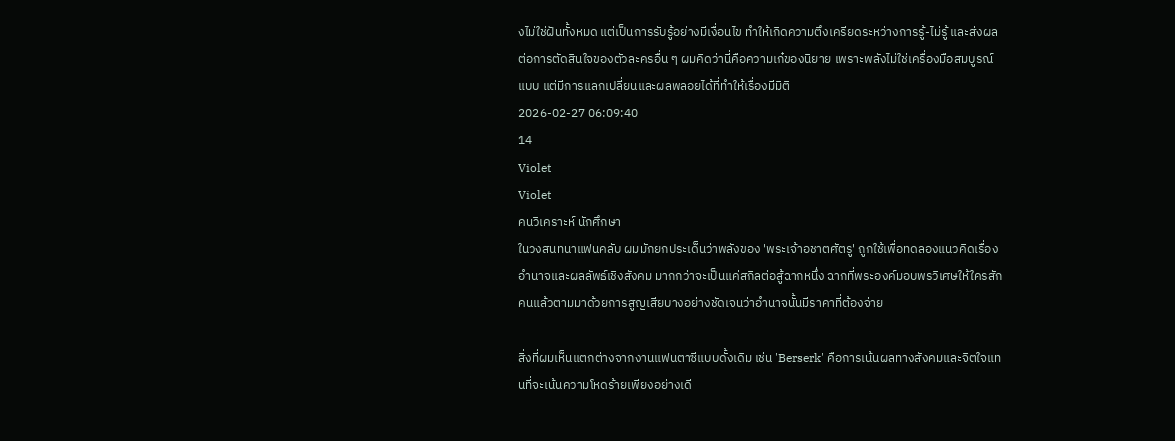งไม่ใช่ฝันทั้งหมด แต่เป็นการรับรู้อย่างมีเงื่อนไข ทำให้เกิดความตึงเครียดระหว่างการรู้-ไม่รู้ และส่งผลต่อการตัดสินใจของตัวละครอื่น ๆ ผมคิดว่านี่คือความเก๋ของนิยาย เพราะพลังไม่ใช่เครื่องมือสมบูรณ์แบบ แต่มีการแลกเปลี่ยนและผลพลอยได้ที่ทำให้เรื่องมีมิติ
2026-02-27 06:09:40
14
Violet
Violet
คนวิเคราะห์ นักศึกษา
ในวงสนทนาแฟนคลับ ผมมักยกประเด็นว่าพลังของ 'พระเจ้าอชาตศัตรู' ถูกใช้เพื่อทดลองแนวคิดเรื่องอำนาจและผลลัพธ์เชิงสังคม มากกว่าจะเป็นแค่สกิลต่อสู้ฉากหนึ่ง ฉากที่พระองค์มอบพรวิเศษให้ใครสักคนแล้วตามมาด้วยการสูญเสียบางอย่างชัดเจนว่าอำนาจนั้นมีราคาที่ต้องจ่าย

สิ่งที่ผมเห็นแตกต่างจากงานแฟนตาซีแบบดั้งเดิม เช่น 'Berserk' คือการเน้นผลทางสังคมและจิตใจแทนที่จะเน้นความโหดร้ายเพียงอย่างเดี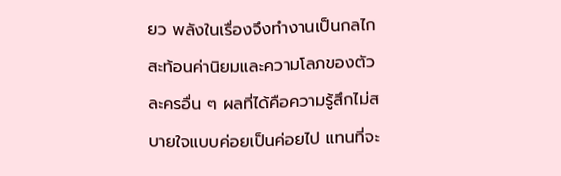ยว พลังในเรื่องจึงทำงานเป็นกลไกสะท้อนค่านิยมและความโลภของตัวละครอื่น ๆ ผลที่ได้คือความรู้สึกไม่สบายใจแบบค่อยเป็นค่อยไป แทนที่จะ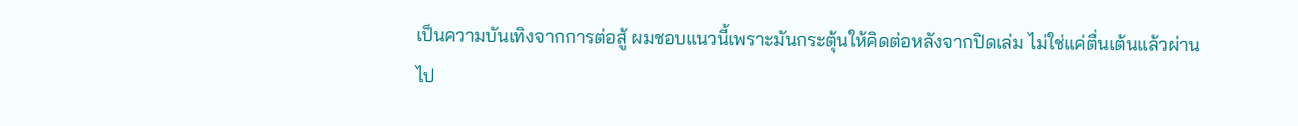เป็นความบันเทิงจากการต่อสู้ ผมชอบแนวนี้เพราะมันกระตุ้นให้คิดต่อหลังจากปิดเล่ม ไม่ใช่แค่ตื่นเต้นแล้วผ่านไป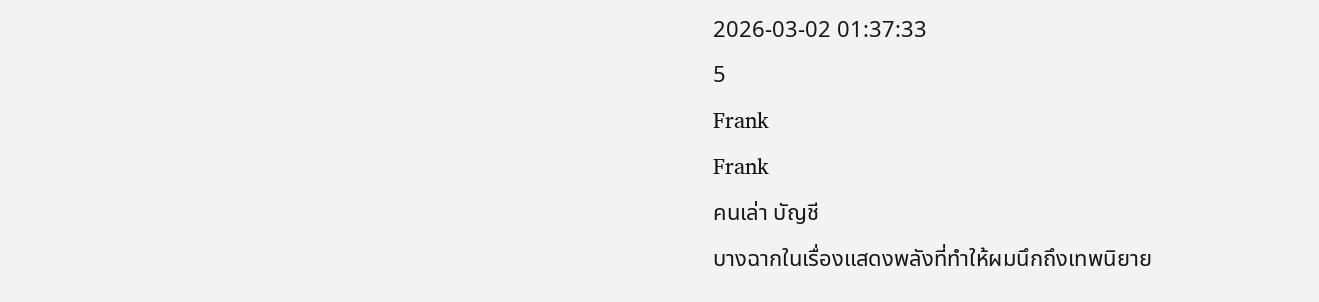2026-03-02 01:37:33
5
Frank
Frank
คนเล่า บัญชี
บางฉากในเรื่องแสดงพลังที่ทำให้ผมนึกถึงเทพนิยาย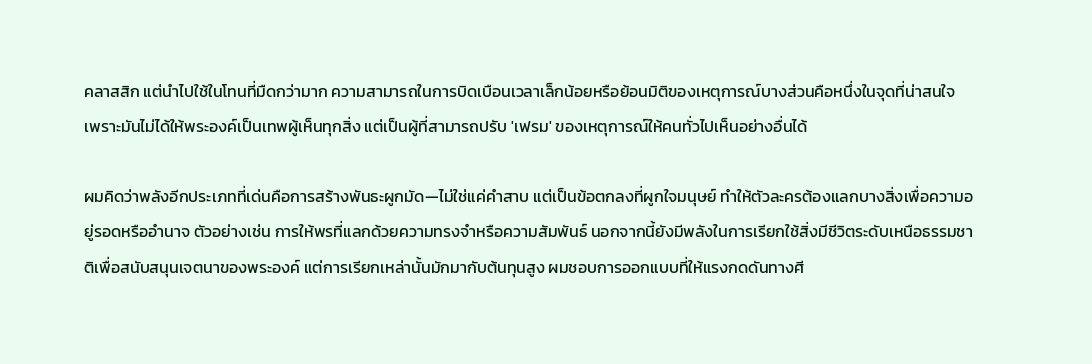คลาสสิก แต่นำไปใช้ในโทนที่มืดกว่ามาก ความสามารถในการบิดเบือนเวลาเล็กน้อยหรือย้อนมิติของเหตุการณ์บางส่วนคือหนึ่งในจุดที่น่าสนใจ เพราะมันไม่ได้ให้พระองค์เป็นเทพผู้เห็นทุกสิ่ง แต่เป็นผู้ที่สามารถปรับ 'เฟรม' ของเหตุการณ์ให้คนทั่วไปเห็นอย่างอื่นได้

ผมคิดว่าพลังอีกประเภทที่เด่นคือการสร้างพันธะผูกมัด—ไม่ใช่แค่คำสาบ แต่เป็นข้อตกลงที่ผูกใจมนุษย์ ทำให้ตัวละครต้องแลกบางสิ่งเพื่อความอยู่รอดหรืออำนาจ ตัวอย่างเช่น การให้พรที่แลกด้วยความทรงจำหรือความสัมพันธ์ นอกจากนี้ยังมีพลังในการเรียกใช้สิ่งมีชีวิตระดับเหนือธรรมชาติเพื่อสนับสนุนเจตนาของพระองค์ แต่การเรียกเหล่านั้นมักมากับต้นทุนสูง ผมชอบการออกแบบที่ให้แรงกดดันทางศี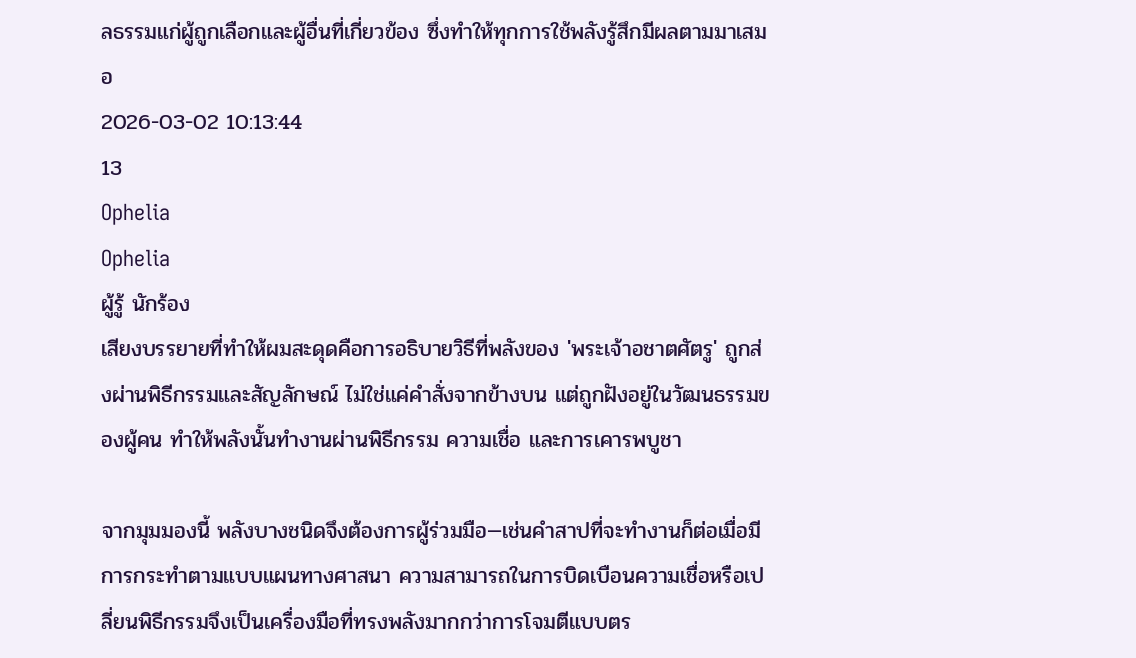ลธรรมแก่ผู้ถูกเลือกและผู้อื่นที่เกี่ยวข้อง ซึ่งทำให้ทุกการใช้พลังรู้สึกมีผลตามมาเสมอ
2026-03-02 10:13:44
13
Ophelia
Ophelia
ผู้รู้ นักร้อง
เสียงบรรยายที่ทำให้ผมสะดุดคือการอธิบายวิธีที่พลังของ 'พระเจ้าอชาตศัตรู' ถูกส่งผ่านพิธีกรรมและสัญลักษณ์ ไม่ใช่แค่คำสั่งจากข้างบน แต่ถูกฝังอยู่ในวัฒนธรรมของผู้คน ทำให้พลังนั้นทำงานผ่านพิธีกรรม ความเชื่อ และการเคารพบูชา

จากมุมมองนี้ พลังบางชนิดจึงต้องการผู้ร่วมมือ—เช่นคำสาปที่จะทำงานก็ต่อเมื่อมีการกระทำตามแบบแผนทางศาสนา ความสามารถในการบิดเบือนความเชื่อหรือเปลี่ยนพิธีกรรมจึงเป็นเครื่องมือที่ทรงพลังมากกว่าการโจมตีแบบตร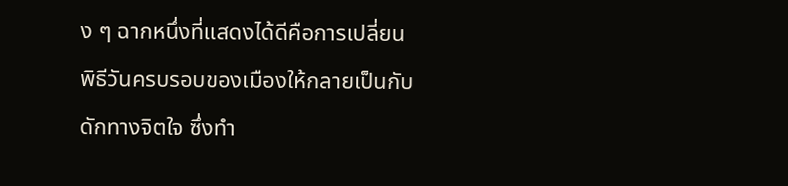ง ๆ ฉากหนึ่งที่แสดงได้ดีคือการเปลี่ยนพิธีวันครบรอบของเมืองให้กลายเป็นกับดักทางจิตใจ ซึ่งทำ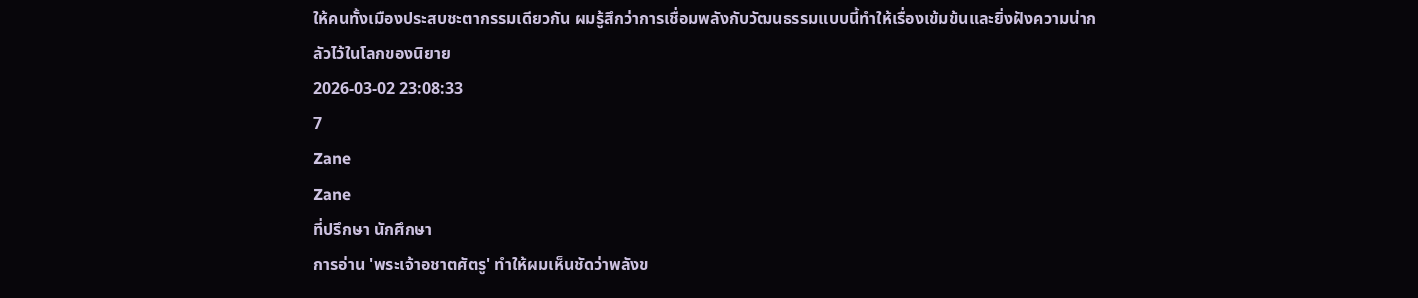ให้คนทั้งเมืองประสบชะตากรรมเดียวกัน ผมรู้สึกว่าการเชื่อมพลังกับวัฒนธรรมแบบนี้ทำให้เรื่องเข้มข้นและยิ่งฝังความน่ากลัวไว้ในโลกของนิยาย
2026-03-02 23:08:33
7
Zane
Zane
ที่ปรึกษา นักศึกษา
การอ่าน 'พระเจ้าอชาตศัตรู' ทำให้ผมเห็นชัดว่าพลังข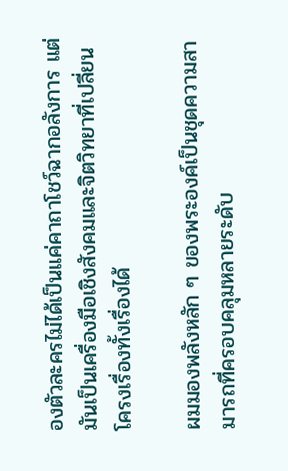องตัวละครไม่ได้เป็นแค่คาถาโชว์ฉากอลังการ แต่มันเป็นเครื่องมือเชิงสังคมและจิตวิทยาที่เปลี่ยนโครงเรื่องทั้งเรื่องได้

ผมมองพลังหลัก ๆ ของพระองค์เป็นชุดความสามารถที่ครอบคลุมหลายระดับ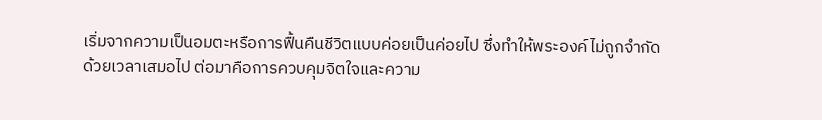เริ่มจากความเป็นอมตะหรือการฟื้นคืนชีวิตแบบค่อยเป็นค่อยไป ซึ่งทำให้พระองค์ไม่ถูกจำกัดด้วยเวลาเสมอไป ต่อมาคือการควบคุมจิตใจและความ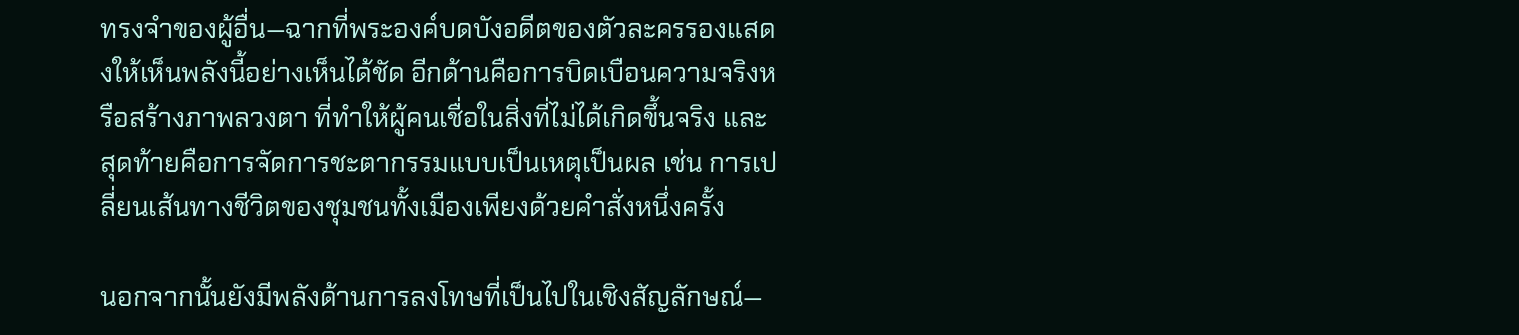ทรงจำของผู้อื่น—ฉากที่พระองค์บดบังอดีตของตัวละครรองแสดงให้เห็นพลังนี้อย่างเห็นได้ชัด อีกด้านคือการบิดเบือนความจริงหรือสร้างภาพลวงตา ที่ทำให้ผู้คนเชื่อในสิ่งที่ไม่ได้เกิดขึ้นจริง และสุดท้ายคือการจัดการชะตากรรมแบบเป็นเหตุเป็นผล เช่น การเปลี่ยนเส้นทางชีวิตของชุมชนทั้งเมืองเพียงด้วยคำสั่งหนึ่งครั้ง

นอกจากนั้นยังมีพลังด้านการลงโทษที่เป็นไปในเชิงสัญลักษณ์—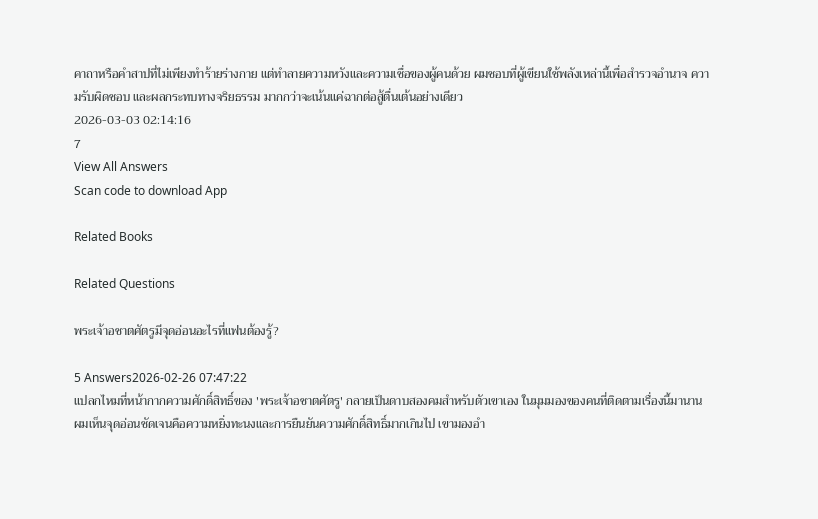คาถาหรือคำสาปที่ไม่เพียงทำร้ายร่างกาย แต่ทำลายความหวังและความเชื่อของผู้คนด้วย ผมชอบที่ผู้เขียนใช้พลังเหล่านี้เพื่อสำรวจอำนาจ ความรับผิดชอบ และผลกระทบทางจริยธรรม มากกว่าจะเน้นแค่ฉากต่อสู้ตื่นเต้นอย่างเดียว
2026-03-03 02:14:16
7
View All Answers
Scan code to download App

Related Books

Related Questions

พระเจ้าอชาตศัตรูมีจุดอ่อนอะไรที่แฟนต้องรู้?

5 Answers2026-02-26 07:47:22
แปลกไหมที่หน้ากากความศักดิ์สิทธิ์ของ 'พระเจ้าอชาตศัตรู' กลายเป็นดาบสองคมสำหรับตัวเขาเอง ในมุมมองของคนที่ติดตามเรื่องนี้มานาน ผมเห็นจุดอ่อนชัดเจนคือความหยิ่งทะนงและการยืนยันความศักดิ์สิทธิ์มากเกินไป เขามองอำ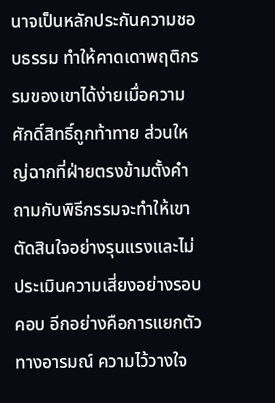นาจเป็นหลักประกันความชอบธรรม ทำให้คาดเดาพฤติกรรมของเขาได้ง่ายเมื่อความศักดิ์สิทธิ์ถูกท้าทาย ส่วนใหญ่ฉากที่ฝ่ายตรงข้ามตั้งคำถามกับพิธีกรรมจะทำให้เขาตัดสินใจอย่างรุนแรงและไม่ประเมินความเสี่ยงอย่างรอบคอบ อีกอย่างคือการแยกตัวทางอารมณ์ ความไว้วางใจ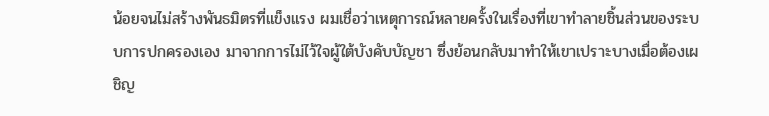น้อยจนไม่สร้างพันธมิตรที่แข็งแรง ผมเชื่อว่าเหตุการณ์หลายครั้งในเรื่องที่เขาทำลายชิ้นส่วนของระบบการปกครองเอง มาจากการไม่ไว้ใจผู้ใต้บังคับบัญชา ซึ่งย้อนกลับมาทำให้เขาเปราะบางเมื่อต้องเผชิญ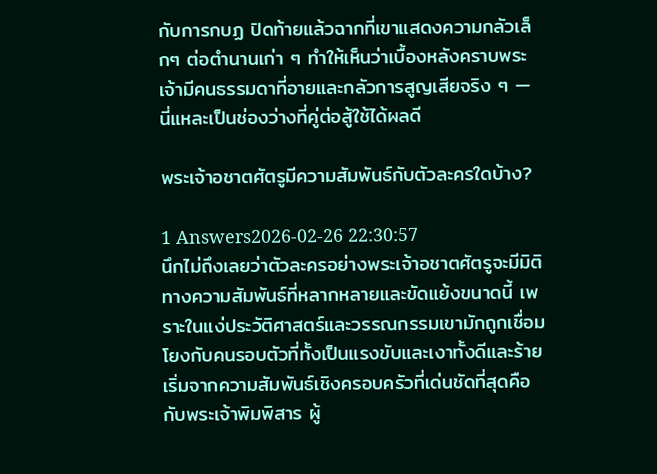กับการกบฏ ปิดท้ายแล้วฉากที่เขาแสดงความกลัวเล็กๆ ต่อตำนานเก่า ๆ ทำให้เห็นว่าเบื้องหลังคราบพระเจ้ามีคนธรรมดาที่อายและกลัวการสูญเสียจริง ๆ — นี่แหละเป็นช่องว่างที่คู่ต่อสู้ใช้ได้ผลดี

พระเจ้าอชาตศัตรูมีความสัมพันธ์กับตัวละครใดบ้าง?

1 Answers2026-02-26 22:30:57
นึกไม่ถึงเลยว่าตัวละครอย่างพระเจ้าอชาตศัตรูจะมีมิติทางความสัมพันธ์ที่หลากหลายและขัดแย้งขนาดนี้ เพราะในแง่ประวัติศาสตร์และวรรณกรรมเขามักถูกเชื่อมโยงกับคนรอบตัวที่ทั้งเป็นแรงขับและเงาทั้งดีและร้าย เริ่มจากความสัมพันธ์เชิงครอบครัวที่เด่นชัดที่สุดคือกับพระเจ้าพิมพิสาร ผู้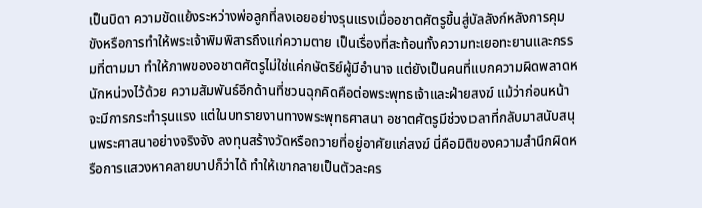เป็นบิดา ความขัดแย้งระหว่างพ่อลูกที่ลงเอยอย่างรุนแรงเมื่ออชาตศัตรูขึ้นสู่บัลลังก์หลังการคุมขังหรือการทำให้พระเจ้าพิมพิสารถึงแก่ความตาย เป็นเรื่องที่สะท้อนทั้งความทะเยอทะยานและกรรมที่ตามมา ทำให้ภาพของอชาตศัตรูไม่ใช่แค่กษัตริย์ผู้มีอำนาจ แต่ยังเป็นคนที่แบกความผิดพลาดหนักหน่วงไว้ด้วย ความสัมพันธ์อีกด้านที่ชวนฉุกคิดคือต่อพระพุทธเจ้าและฝ่ายสงฆ์ แม้ว่าก่อนหน้าจะมีการกระทำรุนแรง แต่ในบทรายงานทางพระพุทธศาสนา อชาตศัตรูมีช่วงเวลาที่กลับมาสนับสนุนพระศาสนาอย่างจริงจัง ลงทุนสร้างวัดหรือถวายที่อยู่อาศัยแก่สงฆ์ นี่คือมิติของความสำนึกผิดหรือการแสวงหาคลายบาปก็ว่าได้ ทำให้เขากลายเป็นตัวละคร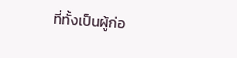ที่ทั้งเป็นผู้ก่อ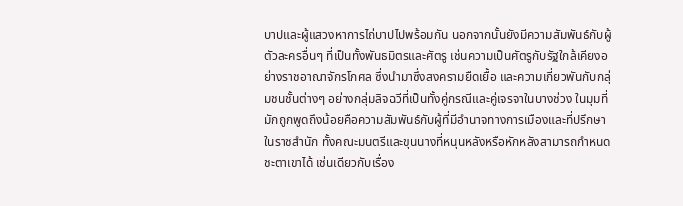บาปและผู้แสวงหาการไถ่บาปไปพร้อมกัน นอกจากนั้นยังมีความสัมพันธ์กับผู้ตัวละครอื่นๆ ที่เป็นทั้งพันธมิตรและศัตรู เช่นความเป็นศัตรูกับรัฐใกล้เคียงอย่างราชอาณาจักรโกศล ซึ่งนำมาซึ่งสงครามยืดเยื้อ และความเกี่ยวพันกับกลุ่มชนชั้นต่างๆ อย่างกลุ่มลิจฉวีที่เป็นทั้งคู่กรณีและคู่เจรจาในบางช่วง ในมุมที่มักถูกพูดถึงน้อยคือความสัมพันธ์กับผู้ที่มีอำนาจทางการเมืองและที่ปรึกษาในราชสำนัก ทั้งคณะมนตรีและขุนนางที่หนุนหลังหรือหักหลังสามารถกำหนดชะตาเขาได้ เช่นเดียวกับเรื่อง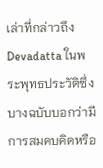เล่าที่กล่าวถึง Devadatta ในพระพุทธประวัติซึ่งบางฉบับบอกว่ามีการสมคบคิดหรือ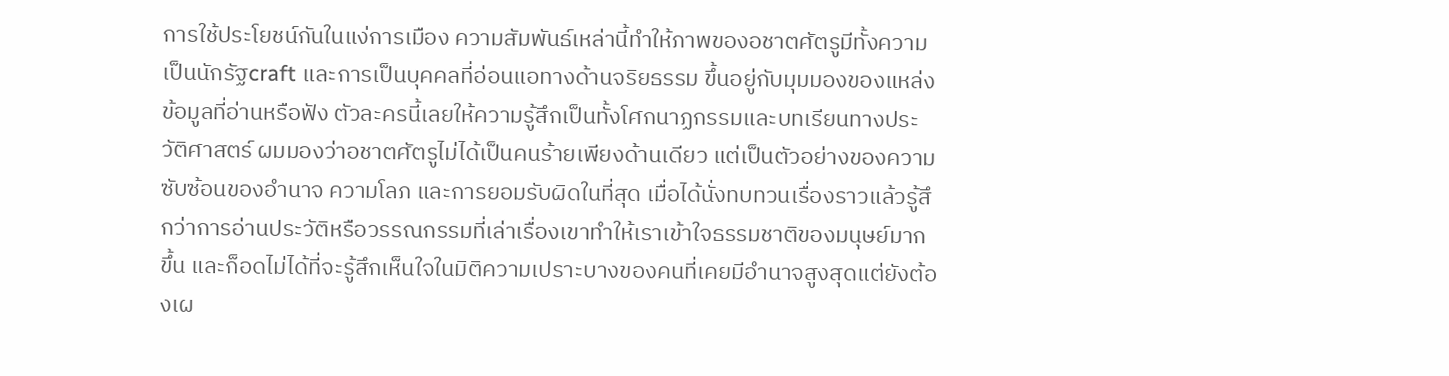การใช้ประโยชน์กันในแง่การเมือง ความสัมพันธ์เหล่านี้ทำให้ภาพของอชาตศัตรูมีทั้งความเป็นนักรัฐcraft และการเป็นบุคคลที่อ่อนแอทางด้านจริยธรรม ขึ้นอยู่กับมุมมองของแหล่งข้อมูลที่อ่านหรือฟัง ตัวละครนี้เลยให้ความรู้สึกเป็นทั้งโศกนาฏกรรมและบทเรียนทางประวัติศาสตร์ ผมมองว่าอชาตศัตรูไม่ได้เป็นคนร้ายเพียงด้านเดียว แต่เป็นตัวอย่างของความซับซ้อนของอำนาจ ความโลภ และการยอมรับผิดในที่สุด เมื่อได้นั่งทบทวนเรื่องราวแล้วรู้สึกว่าการอ่านประวัติหรือวรรณกรรมที่เล่าเรื่องเขาทำให้เราเข้าใจธรรมชาติของมนุษย์มากขึ้น และก็อดไม่ได้ที่จะรู้สึกเห็นใจในมิติความเปราะบางของคนที่เคยมีอำนาจสูงสุดแต่ยังต้องเผ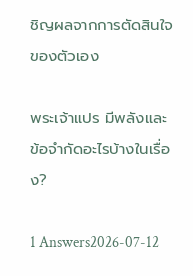ชิญผลจากการตัดสินใจของตัวเอง

พระเจ้าแปร มีพลังและข้อจำกัดอะไรบ้างในเรื่อง?

1 Answers2026-07-12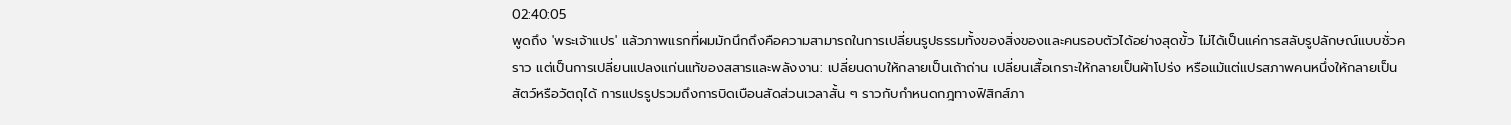02:40:05
พูดถึง 'พระเจ้าแปร' แล้วภาพแรกที่ผมมักนึกถึงคือความสามารถในการเปลี่ยนรูปธรรมทั้งของสิ่งของและคนรอบตัวได้อย่างสุดขั้ว ไม่ได้เป็นแค่การสลับรูปลักษณ์แบบชั่วคราว แต่เป็นการเปลี่ยนแปลงแก่นแท้ของสสารและพลังงาน: เปลี่ยนดาบให้กลายเป็นเถ้าถ่าน เปลี่ยนเสื้อเกราะให้กลายเป็นผ้าโปร่ง หรือแม้แต่แปรสภาพคนหนึ่งให้กลายเป็นสัตว์หรือวัตถุได้ การแปรรูปรวมถึงการบิดเบือนสัดส่วนเวลาสั้น ๆ ราวกับกำหนดกฎทางฟิสิกส์ภา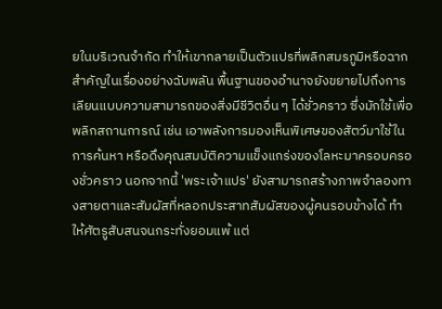ยในบริเวณจำกัด ทำให้เขากลายเป็นตัวแปรที่พลิกสมรภูมิหรือฉากสำคัญในเรื่องอย่างฉับพลัน พื้นฐานของอำนาจยังขยายไปถึงการเลียนแบบความสามารถของสิ่งมีชีวิตอื่น ๆ ได้ชั่วคราว ซึ่งมักใช้เพื่อพลิกสถานการณ์ เช่น เอาพลังการมองเห็นพิเศษของสัตว์มาใช้ในการค้นหา หรือดึงคุณสมบัติความแข็งแกร่งของโลหะมาครอบครองชั่วคราว นอกจากนี้ 'พระเจ้าแปร' ยังสามารถสร้างภาพจำลองทางสายตาและสัมผัสที่หลอกประสาทสัมผัสของผู้คนรอบข้างได้ ทำให้ศัตรูสับสนจนกระทั่งยอมแพ้ แต่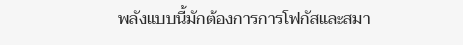พลังแบบนี้มักต้องการการโฟกัสและสมา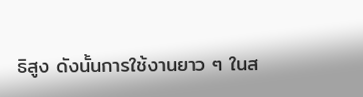ธิสูง ดังนั้นการใช้งานยาว ๆ ในส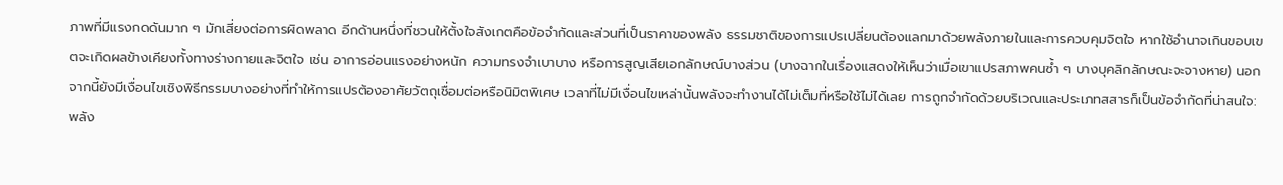ภาพที่มีแรงกดดันมาก ๆ มักเสี่ยงต่อการผิดพลาด อีกด้านหนึ่งที่ชวนให้ตั้งใจสังเกตคือข้อจำกัดและส่วนที่เป็นราคาของพลัง ธรรมชาติของการแปรเปลี่ยนต้องแลกมาด้วยพลังภายในและการควบคุมจิตใจ หากใช้อำนาจเกินขอบเขตจะเกิดผลข้างเคียงทั้งทางร่างกายและจิตใจ เช่น อาการอ่อนแรงอย่างหนัก ความทรงจำเบาบาง หรือการสูญเสียเอกลักษณ์บางส่วน (บางฉากในเรื่องแสดงให้เห็นว่าเมื่อเขาแปรสภาพคนซ้ำ ๆ บางบุคลิกลักษณะจะจางหาย) นอกจากนี้ยังมีเงื่อนไขเชิงพิธีกรรมบางอย่างที่ทำให้การแปรต้องอาศัยวัตถุเชื่อมต่อหรือนิมิตพิเศษ เวลาที่ไม่มีเงื่อนไขเหล่านั้นพลังจะทำงานได้ไม่เต็มที่หรือใช้ไม่ได้เลย การถูกจำกัดด้วยบริเวณและประเภทสสารก็เป็นข้อจำกัดที่น่าสนใจ: พลัง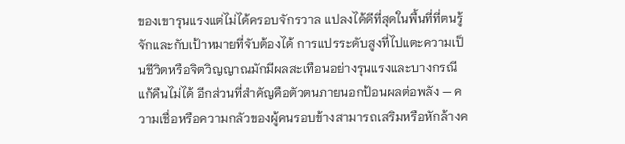ของเขารุนแรงแต่ไม่ได้ครอบจักรวาล แปลงได้ดีที่สุดในพื้นที่ที่ตนรู้จักและกับเป้าหมายที่จับต้องได้ การแปรระดับสูงที่ไปแตะความเป็นชีวิตหรือจิตวิญญาณมักมีผลสะเทือนอย่างรุนแรงและบางกรณีแก้คืนไม่ได้ อีกส่วนที่สำคัญคือตัวตนภายนอกป้อนผลต่อพลัง — ความเชื่อหรือความกลัวของผู้คนรอบข้างสามารถเสริมหรือหักล้างค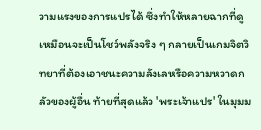วามแรงของการแปรได้ ซึ่งทำให้หลายฉากที่ดูเหมือนจะเป็นโชว์พลังจริง ๆ กลายเป็นเกมจิตวิทยาที่ต้องเอาชนะความลังเลหรือความหวาดกลัวของผู้อื่น ท้ายที่สุดแล้ว 'พระเจ้าแปร' ในมุมม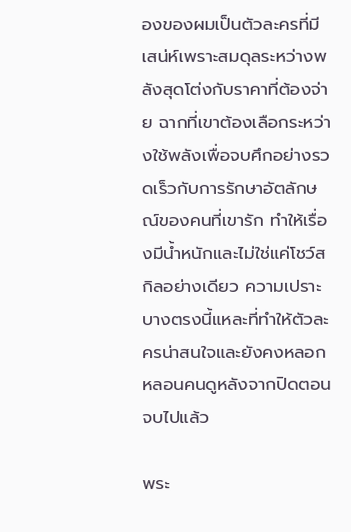องของผมเป็นตัวละครที่มีเสน่ห์เพราะสมดุลระหว่างพลังสุดโต่งกับราคาที่ต้องจ่าย ฉากที่เขาต้องเลือกระหว่างใช้พลังเพื่อจบศึกอย่างรวดเร็วกับการรักษาอัตลักษณ์ของคนที่เขารัก ทำให้เรื่องมีน้ำหนักและไม่ใช่แค่โชว์สกิลอย่างเดียว ความเปราะบางตรงนี้แหละที่ทำให้ตัวละครน่าสนใจและยังคงหลอกหลอนคนดูหลังจากปิดตอนจบไปแล้ว

พระ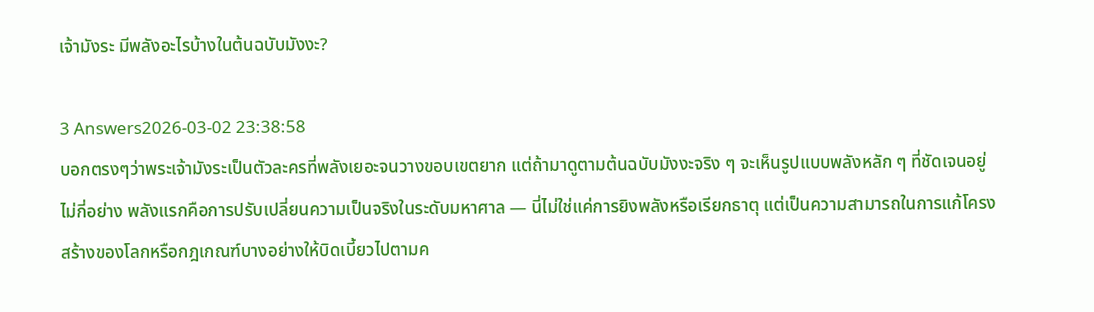เจ้ามังระ มีพลังอะไรบ้างในต้นฉบับมังงะ?

3 Answers2026-03-02 23:38:58
บอกตรงๆว่าพระเจ้ามังระเป็นตัวละครที่พลังเยอะจนวางขอบเขตยาก แต่ถ้ามาดูตามต้นฉบับมังงะจริง ๆ จะเห็นรูปแบบพลังหลัก ๆ ที่ชัดเจนอยู่ไม่กี่อย่าง พลังแรกคือการปรับเปลี่ยนความเป็นจริงในระดับมหาศาล — นี่ไม่ใช่แค่การยิงพลังหรือเรียกธาตุ แต่เป็นความสามารถในการแก้โครงสร้างของโลกหรือกฎเกณฑ์บางอย่างให้บิดเบี้ยวไปตามค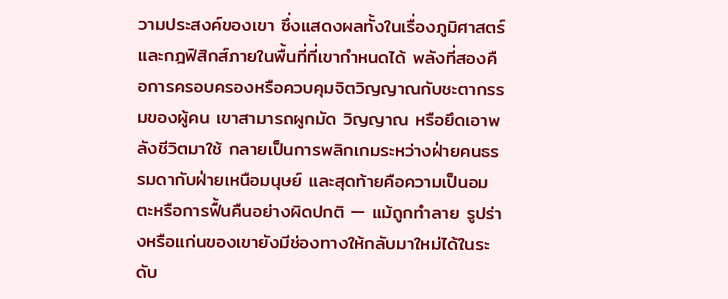วามประสงค์ของเขา ซึ่งแสดงผลทั้งในเรื่องภูมิศาสตร์และกฎฟิสิกส์ภายในพื้นที่ที่เขากำหนดได้ พลังที่สองคือการครอบครองหรือควบคุมจิตวิญญาณกับชะตากรรมของผู้คน เขาสามารถผูกมัด วิญญาณ หรือยึดเอาพลังชีวิตมาใช้ กลายเป็นการพลิกเกมระหว่างฝ่ายคนธรรมดากับฝ่ายเหนือมนุษย์ และสุดท้ายคือความเป็นอมตะหรือการฟื้นคืนอย่างผิดปกติ — แม้ถูกทำลาย รูปร่างหรือแก่นของเขายังมีช่องทางให้กลับมาใหม่ได้ในระดับ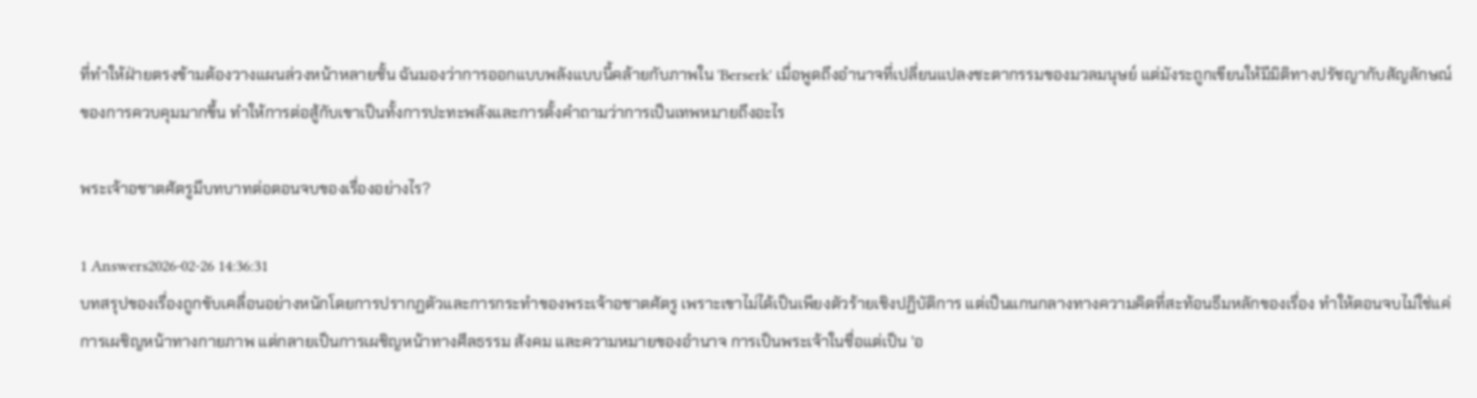ที่ทำให้ฝ่ายตรงข้ามต้องวางแผนล่วงหน้าหลายชั้น ฉันมองว่าการออกแบบพลังแบบนี้คล้ายกับภาพใน 'Berserk' เมื่อพูดถึงอำนาจที่เปลี่ยนแปลงชะตากรรมของมวลมนุษย์ แต่มังระถูกเขียนให้มีมิติทางปรัชญากับสัญลักษณ์ของการควบคุมมากขึ้น ทำให้การต่อสู้กับเขาเป็นทั้งการปะทะพลังและการตั้งคำถามว่าการเป็นเทพหมายถึงอะไร

พระเจ้าอชาตศัตรูมีบทบาทต่อตอนจบของเรื่องอย่างไร?

1 Answers2026-02-26 14:36:31
บทสรุปของเรื่องถูกขับเคลื่อนอย่างหนักโดยการปรากฏตัวและการกระทำของพระเจ้าอชาตศัตรู เพราะเขาไม่ได้เป็นเพียงตัวร้ายเชิงปฏิบัติการ แต่เป็นแกนกลางทางความคิดที่สะท้อนธีมหลักของเรื่อง ทำให้ตอนจบไม่ใช่แค่การเผชิญหน้าทางกายภาพ แต่กลายเป็นการเผชิญหน้าทางศีลธรรม สังคม และความหมายของอำนาจ การเป็นพระเจ้าในชื่อแต่เป็น 'อ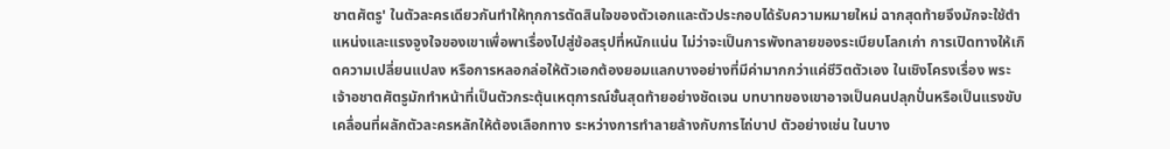ชาตศัตรู' ในตัวละครเดียวกันทำให้ทุกการตัดสินใจของตัวเอกและตัวประกอบได้รับความหมายใหม่ ฉากสุดท้ายจึงมักจะใช้ตำแหน่งและแรงจูงใจของเขาเพื่อพาเรื่องไปสู่ข้อสรุปที่หนักแน่น ไม่ว่าจะเป็นการพังทลายของระเบียบโลกเก่า การเปิดทางให้เกิดความเปลี่ยนแปลง หรือการหลอกล่อให้ตัวเอกต้องยอมแลกบางอย่างที่มีค่ามากกว่าแค่ชีวิตตัวเอง ในเชิงโครงเรื่อง พระเจ้าอชาตศัตรูมักทำหน้าที่เป็นตัวกระตุ้นเหตุการณ์ชั้นสุดท้ายอย่างชัดเจน บทบาทของเขาอาจเป็นคนปลุกปั่นหรือเป็นแรงขับเคลื่อนที่ผลักตัวละครหลักให้ต้องเลือกทาง ระหว่างการทำลายล้างกับการไถ่บาป ตัวอย่างเช่น ในบาง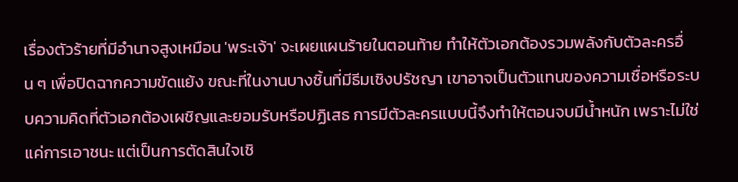เรื่องตัวร้ายที่มีอำนาจสูงเหมือน 'พระเจ้า' จะเผยแผนร้ายในตอนท้าย ทำให้ตัวเอกต้องรวมพลังกับตัวละครอื่น ๆ เพื่อปิดฉากความขัดแย้ง ขณะที่ในงานบางชิ้นที่มีธีมเชิงปรัชญา เขาอาจเป็นตัวแทนของความเชื่อหรือระบบความคิดที่ตัวเอกต้องเผชิญและยอมรับหรือปฏิเสธ การมีตัวละครแบบนี้จึงทำให้ตอนจบมีน้ำหนัก เพราะไม่ใช่แค่การเอาชนะ แต่เป็นการตัดสินใจเชิ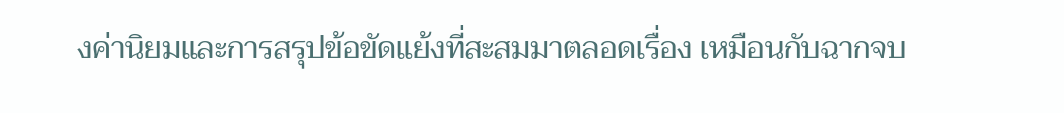งค่านิยมและการสรุปข้อขัดแย้งที่สะสมมาตลอดเรื่อง เหมือนกับฉากจบ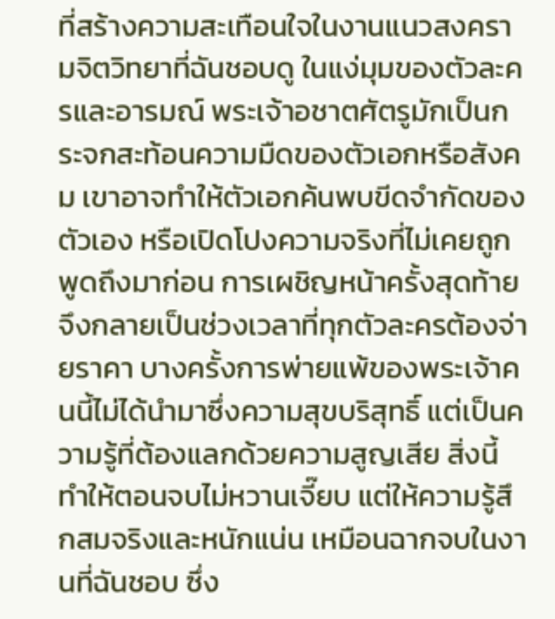ที่สร้างความสะเทือนใจในงานแนวสงครามจิตวิทยาที่ฉันชอบดู ในแง่มุมของตัวละครและอารมณ์ พระเจ้าอชาตศัตรูมักเป็นกระจกสะท้อนความมืดของตัวเอกหรือสังคม เขาอาจทำให้ตัวเอกค้นพบขีดจำกัดของตัวเอง หรือเปิดโปงความจริงที่ไม่เคยถูกพูดถึงมาก่อน การเผชิญหน้าครั้งสุดท้ายจึงกลายเป็นช่วงเวลาที่ทุกตัวละครต้องจ่ายราคา บางครั้งการพ่ายแพ้ของพระเจ้าคนนี้ไม่ได้นำมาซึ่งความสุขบริสุทธิ์ แต่เป็นความรู้ที่ต้องแลกด้วยความสูญเสีย สิ่งนี้ทำให้ตอนจบไม่หวานเจี๊ยบ แต่ให้ความรู้สึกสมจริงและหนักแน่น เหมือนฉากจบในงานที่ฉันชอบ ซึ่ง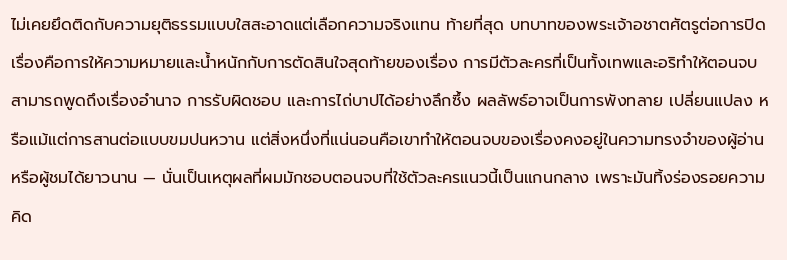ไม่เคยยึดติดกับความยุติธรรมแบบใสสะอาดแต่เลือกความจริงแทน ท้ายที่สุด บทบาทของพระเจ้าอชาตศัตรูต่อการปิดเรื่องคือการให้ความหมายและน้ำหนักกับการตัดสินใจสุดท้ายของเรื่อง การมีตัวละครที่เป็นทั้งเทพและอริทำให้ตอนจบสามารถพูดถึงเรื่องอำนาจ การรับผิดชอบ และการไถ่บาปได้อย่างลึกซึ้ง ผลลัพธ์อาจเป็นการพังทลาย เปลี่ยนแปลง หรือแม้แต่การสานต่อแบบขมปนหวาน แต่สิ่งหนึ่งที่แน่นอนคือเขาทำให้ตอนจบของเรื่องคงอยู่ในความทรงจำของผู้อ่านหรือผู้ชมได้ยาวนาน — นั่นเป็นเหตุผลที่ผมมักชอบตอนจบที่ใช้ตัวละครแนวนี้เป็นแกนกลาง เพราะมันทิ้งร่องรอยความคิด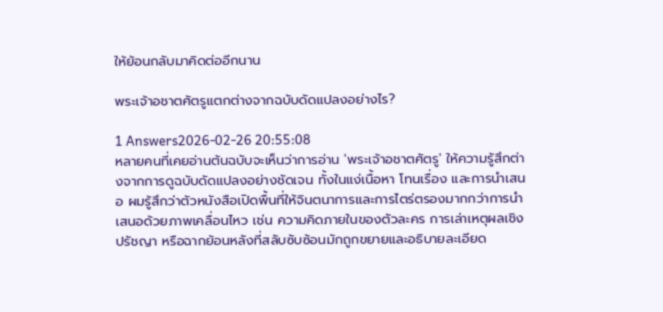ให้ย้อนกลับมาคิดต่ออีกนาน

พระเจ้าอชาตศัตรูแตกต่างจากฉบับดัดแปลงอย่างไร?

1 Answers2026-02-26 20:55:08
หลายคนที่เคยอ่านต้นฉบับจะเห็นว่าการอ่าน 'พระเจ้าอชาตศัตรู' ให้ความรู้สึกต่างจากการดูฉบับดัดแปลงอย่างชัดเจน ทั้งในแง่เนื้อหา โทนเรื่อง และการนำเสนอ ผมรู้สึกว่าตัวหนังสือเปิดพื้นที่ให้จินตนาการและการไตร่ตรองมากกว่าการนำเสนอด้วยภาพเคลื่อนไหว เช่น ความคิดภายในของตัวละคร การเล่าเหตุผลเชิงปรัชญา หรือฉากย้อนหลังที่สลับซับซ้อนมักถูกขยายและอธิบายละเอียด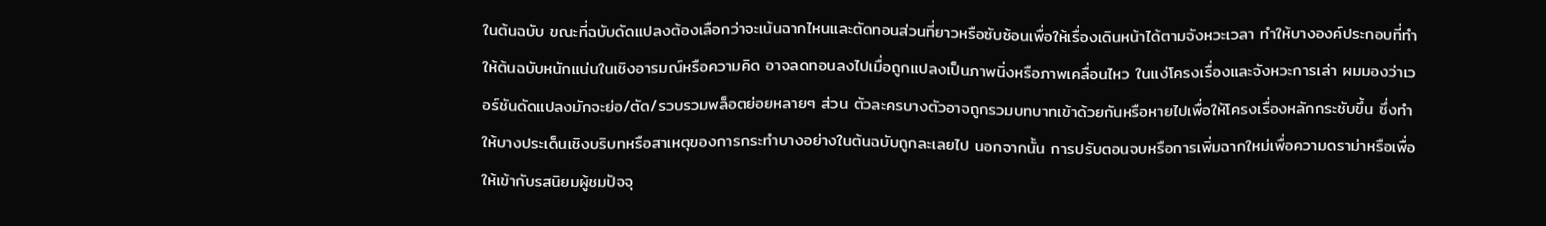ในต้นฉบับ ขณะที่ฉบับดัดแปลงต้องเลือกว่าจะเน้นฉากไหนและตัดทอนส่วนที่ยาวหรือซับซ้อนเพื่อให้เรื่องเดินหน้าได้ตามจังหวะเวลา ทำให้บางองค์ประกอบที่ทำให้ต้นฉบับหนักแน่นในเชิงอารมณ์หรือความคิด อาจลดทอนลงไปเมื่อถูกแปลงเป็นภาพนิ่งหรือภาพเคลื่อนไหว ในแง่โครงเรื่องและจังหวะการเล่า ผมมองว่าเวอร์ชันดัดแปลงมักจะย่อ/ตัด/รวบรวมพล็อตย่อยหลายๆ ส่วน ตัวละครบางตัวอาจถูกรวมบทบาทเข้าด้วยกันหรือหายไปเพื่อให้โครงเรื่องหลักกระชับขึ้น ซึ่งทำให้บางประเด็นเชิงบริบทหรือสาเหตุของการกระทำบางอย่างในต้นฉบับถูกละเลยไป นอกจากนั้น การปรับตอนจบหรือการเพิ่มฉากใหม่เพื่อความดราม่าหรือเพื่อให้เข้ากับรสนิยมผู้ชมปัจจุ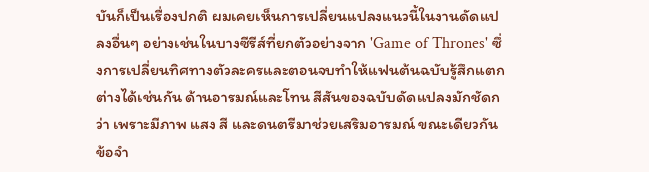บันก็เป็นเรื่องปกติ ผมเคยเห็นการเปลี่ยนแปลงแนวนี้ในงานดัดแปลงอื่นๆ อย่างเช่นในบางซีรีส์ที่ยกตัวอย่างจาก 'Game of Thrones' ซึ่งการเปลี่ยนทิศทางตัวละครและตอนจบทำให้แฟนต้นฉบับรู้สึกแตกต่างได้เช่นกัน ด้านอารมณ์และโทน สีสันของฉบับดัดแปลงมักชัดกว่า เพราะมีภาพ แสง สี และดนตรีมาช่วยเสริมอารมณ์ ขณะเดียวกันข้อจำ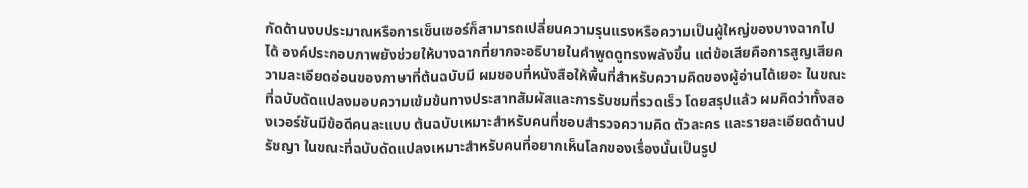กัดด้านงบประมาณหรือการเซ็นเซอร์ก็สามารถเปลี่ยนความรุนแรงหรือความเป็นผู้ใหญ่ของบางฉากไปได้ องค์ประกอบภาพยังช่วยให้บางฉากที่ยากจะอธิบายในคำพูดดูทรงพลังขึ้น แต่ข้อเสียคือการสูญเสียความละเอียดอ่อนของภาษาที่ต้นฉบับมี ผมชอบที่หนังสือให้พื้นที่สำหรับความคิดของผู้อ่านได้เยอะ ในขณะที่ฉบับดัดแปลงมอบความเข้มข้นทางประสาทสัมผัสและการรับชมที่รวดเร็ว โดยสรุปแล้ว ผมคิดว่าทั้งสองเวอร์ชันมีข้อดีคนละแบบ ต้นฉบับเหมาะสำหรับคนที่ชอบสำรวจความคิด ตัวละคร และรายละเอียดด้านปรัชญา ในขณะที่ฉบับดัดแปลงเหมาะสำหรับคนที่อยากเห็นโลกของเรื่องนั้นเป็นรูป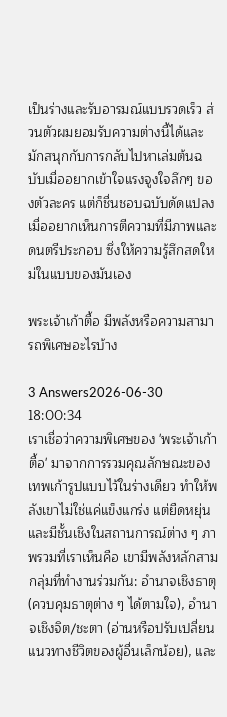เป็นร่างและรับอารมณ์แบบรวดเร็ว ส่วนตัวผมยอมรับความต่างนี้ได้และมักสนุกกับการกลับไปหาเล่มต้นฉบับเมื่ออยากเข้าใจแรงจูงใจลึกๆ ของตัวละคร แต่ก็ชื่นชอบฉบับดัดแปลงเมื่ออยากเห็นการตีความที่มีภาพและดนตรีประกอบ ซึ่งให้ความรู้สึกสดใหม่ในแบบของมันเอง

พระเจ้าเก้าตื้อ มีพลังหรือความสามารถพิเศษอะไรบ้าง

3 Answers2026-06-30 18:00:34
เราเชื่อว่าความพิเศษของ 'พระเจ้าเก้าตื้อ' มาจากการรวมคุณลักษณะของเทพเก้ารูปแบบไว้ในร่างเดียว ทำให้พลังเขาไม่ใช่แค่แข็งแกร่ง แต่ยืดหยุ่นและมีชั้นเชิงในสถานการณ์ต่าง ๆ ภาพรวมที่เราเห็นคือ เขามีพลังหลักสามกลุ่มที่ทำงานร่วมกัน: อำนาจเชิงธาตุ (ควบคุมธาตุต่าง ๆ ได้ตามใจ), อำนาจเชิงจิต/ชะตา (อ่านหรือปรับเปลี่ยนแนวทางชีวิตของผู้อื่นเล็กน้อย), และ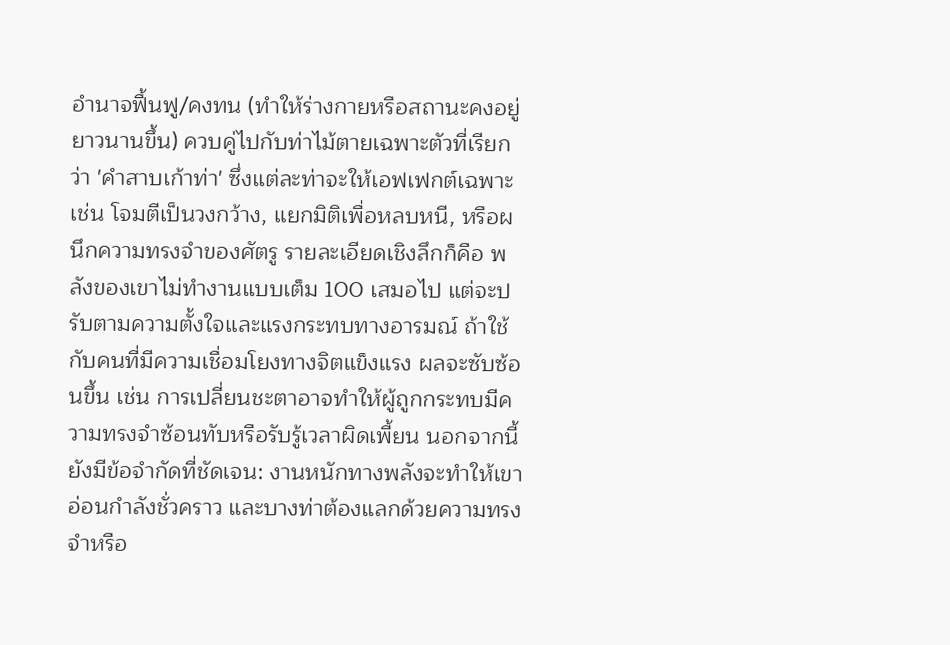อำนาจฟื้นฟู/คงทน (ทำให้ร่างกายหรือสถานะคงอยู่ยาวนานขึ้น) ควบคู่ไปกับท่าไม้ตายเฉพาะตัวที่เรียกว่า 'คำสาบเก้าท่า' ซึ่งแต่ละท่าจะให้เอฟเฟกต์เฉพาะ เช่น โจมตีเป็นวงกว้าง, แยกมิติเพื่อหลบหนี, หรือผนึกความทรงจำของศัตรู รายละเอียดเชิงลึกก็คือ พลังของเขาไม่ทำงานแบบเต็ม 100 เสมอไป แต่จะปรับตามความตั้งใจและแรงกระทบทางอารมณ์ ถ้าใช้กับคนที่มีความเชื่อมโยงทางจิตแข็งแรง ผลจะซับซ้อนขึ้น เช่น การเปลี่ยนชะตาอาจทำให้ผู้ถูกกระทบมีความทรงจำซ้อนทับหรือรับรู้เวลาผิดเพี้ยน นอกจากนี้ยังมีข้อจำกัดที่ชัดเจน: งานหนักทางพลังจะทำให้เขาอ่อนกำลังชั่วคราว และบางท่าต้องแลกด้วยความทรงจำหรือ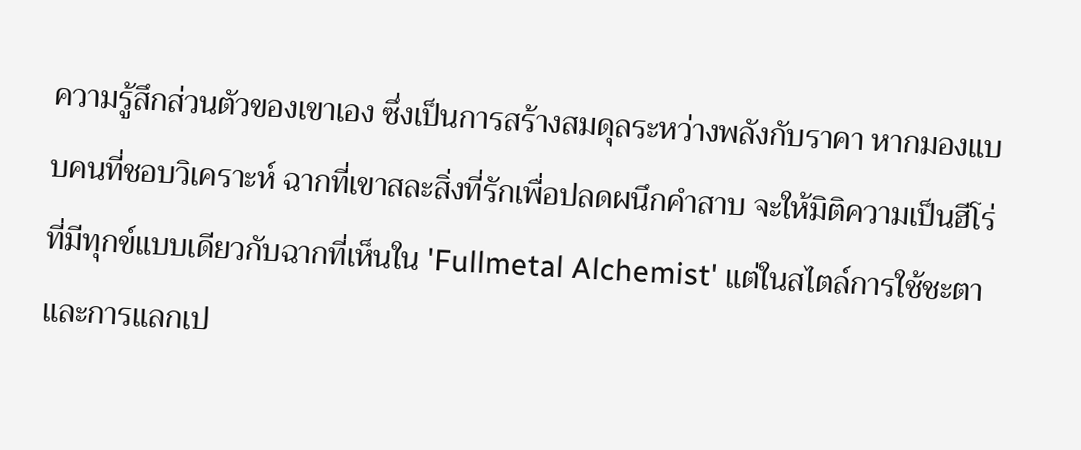ความรู้สึกส่วนตัวของเขาเอง ซึ่งเป็นการสร้างสมดุลระหว่างพลังกับราคา หากมองแบบคนที่ชอบวิเคราะห์ ฉากที่เขาสละสิ่งที่รักเพื่อปลดผนึกคำสาบ จะให้มิติความเป็นฮีโร่ที่มีทุกข์แบบเดียวกับฉากที่เห็นใน 'Fullmetal Alchemist' แต่ในสไตล์การใช้ชะตาและการแลกเป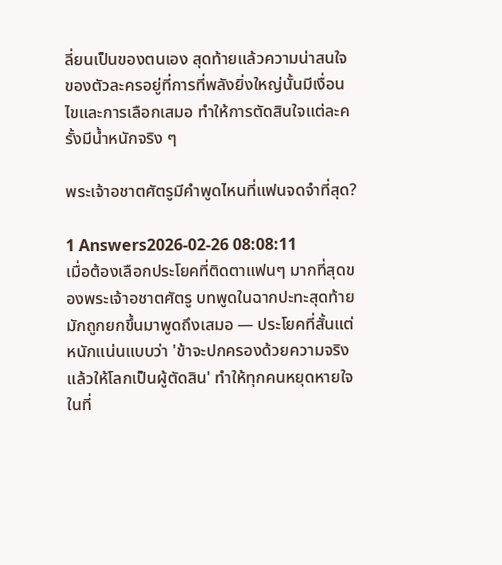ลี่ยนเป็นของตนเอง สุดท้ายแล้วความน่าสนใจของตัวละครอยู่ที่การที่พลังยิ่งใหญ่นั้นมีเงื่อนไขและการเลือกเสมอ ทำให้การตัดสินใจแต่ละครั้งมีน้ำหนักจริง ๆ

พระเจ้าอชาตศัตรูมีคำพูดไหนที่แฟนจดจำที่สุด?

1 Answers2026-02-26 08:08:11
เมื่อต้องเลือกประโยคที่ติดตาแฟนๆ มากที่สุดของพระเจ้าอชาตศัตรู บทพูดในฉากปะทะสุดท้ายมักถูกยกขึ้นมาพูดถึงเสมอ — ประโยคที่สั้นแต่หนักแน่นแบบว่า 'ข้าจะปกครองด้วยความจริง แล้วให้โลกเป็นผู้ตัดสิน' ทำให้ทุกคนหยุดหายใจในที่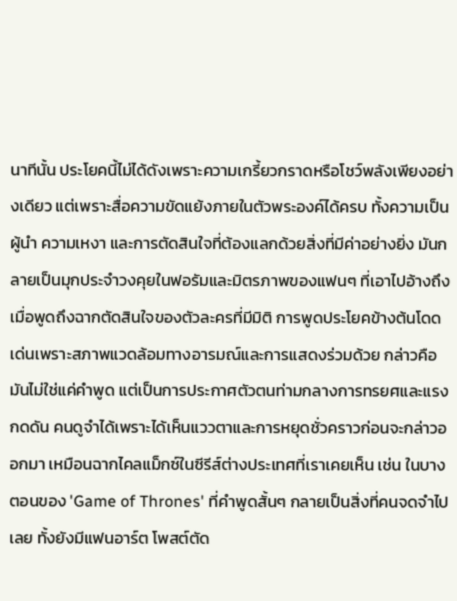นาทีนั้น ประโยคนี้ไม่ได้ดังเพราะความเกรี้ยวกราดหรือโชว์พลังเพียงอย่างเดียว แต่เพราะสื่อความขัดแย้งภายในตัวพระองค์ได้ครบ ทั้งความเป็นผู้นำ ความเหงา และการตัดสินใจที่ต้องแลกด้วยสิ่งที่มีค่าอย่างยิ่ง มันกลายเป็นมุกประจำวงคุยในฟอรัมและมิตรภาพของแฟนๆ ที่เอาไปอ้างถึงเมื่อพูดถึงฉากตัดสินใจของตัวละครที่มีมิติ การพูดประโยคข้างต้นโดดเด่นเพราะสภาพแวดล้อมทางอารมณ์และการแสดงร่วมด้วย กล่าวคือมันไม่ใช่แค่คำพูด แต่เป็นการประกาศตัวตนท่ามกลางการทรยศและแรงกดดัน คนดูจำได้เพราะได้เห็นแววตาและการหยุดชั่วคราวก่อนจะกล่าวออกมา เหมือนฉากไคลแม็กซ์ในซีรีส์ต่างประเทศที่เราเคยเห็น เช่น ในบางตอนของ 'Game of Thrones' ที่คำพูดสั้นๆ กลายเป็นสิ่งที่คนจดจำไปเลย ทั้งยังมีแฟนอาร์ต โพสต์ตัด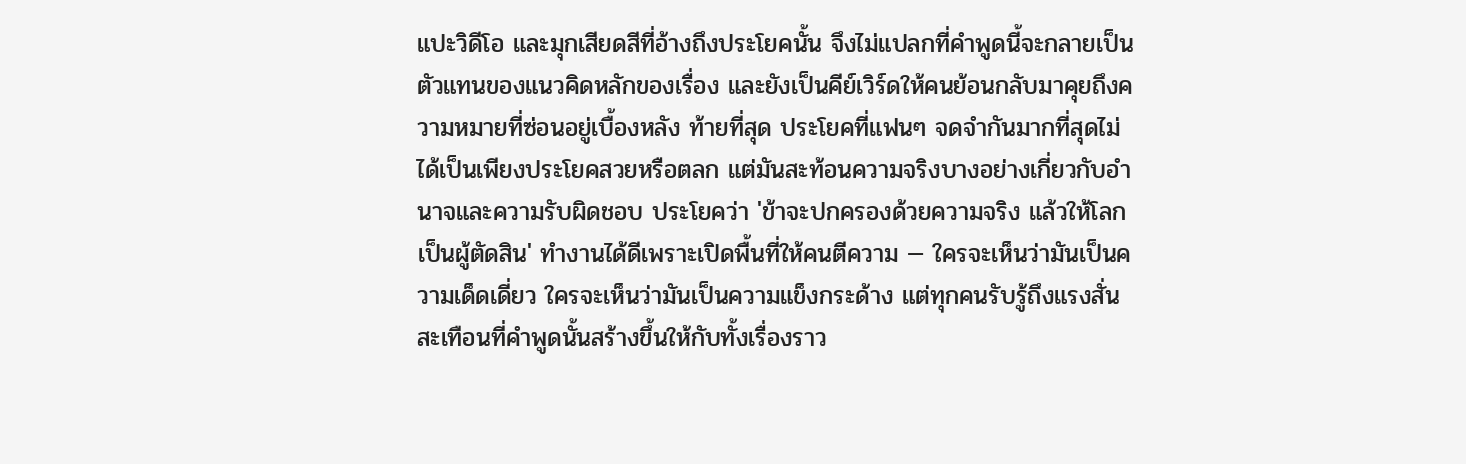แปะวิดีโอ และมุกเสียดสีที่อ้างถึงประโยคนั้น จึงไม่แปลกที่คำพูดนี้จะกลายเป็นตัวแทนของแนวคิดหลักของเรื่อง และยังเป็นคีย์เวิร์ดให้คนย้อนกลับมาคุยถึงความหมายที่ซ่อนอยู่เบื้องหลัง ท้ายที่สุด ประโยคที่แฟนๆ จดจำกันมากที่สุดไม่ได้เป็นเพียงประโยคสวยหรือตลก แต่มันสะท้อนความจริงบางอย่างเกี่ยวกับอำนาจและความรับผิดชอบ ประโยคว่า 'ข้าจะปกครองด้วยความจริง แล้วให้โลกเป็นผู้ตัดสิน' ทำงานได้ดีเพราะเปิดพื้นที่ให้คนตีความ — ใครจะเห็นว่ามันเป็นความเด็ดเดี่ยว ใครจะเห็นว่ามันเป็นความแข็งกระด้าง แต่ทุกคนรับรู้ถึงแรงสั่นสะเทือนที่คำพูดนั้นสร้างขึ้นให้กับทั้งเรื่องราว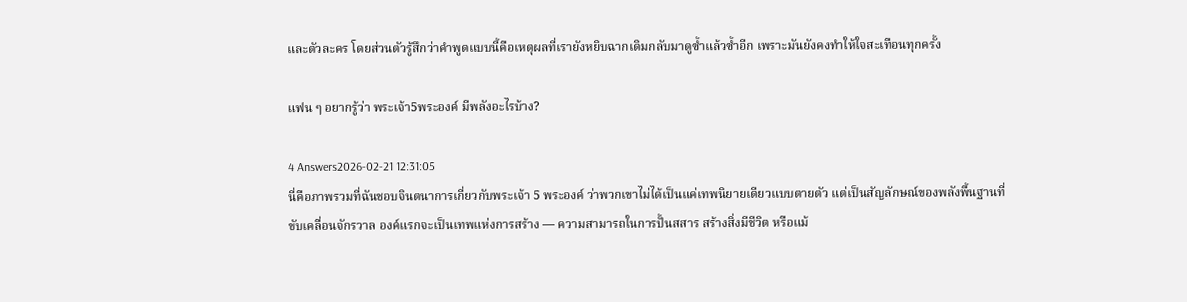และตัวละคร โดยส่วนตัวรู้สึกว่าคำพูดแบบนี้คือเหตุผลที่เรายังหยิบฉากเดิมกลับมาดูซ้ำแล้วซ้ำอีก เพราะมันยังคงทำให้ใจสะเทือนทุกครั้ง

แฟน ๆ อยากรู้ว่า พระเจ้า5พระองค์ มีพลังอะไรบ้าง?

4 Answers2026-02-21 12:31:05
นี่คือภาพรวมที่ฉันชอบจินตนาการเกี่ยวกับพระเจ้า 5 พระองค์ ว่าพวกเขาไม่ได้เป็นแค่เทพนิยายเดียวแบบตายตัว แต่เป็นสัญลักษณ์ของพลังพื้นฐานที่ขับเคลื่อนจักรวาล องค์แรกจะเป็นเทพแห่งการสร้าง — ความสามารถในการปั้นสสาร สร้างสิ่งมีชีวิต หรือแม้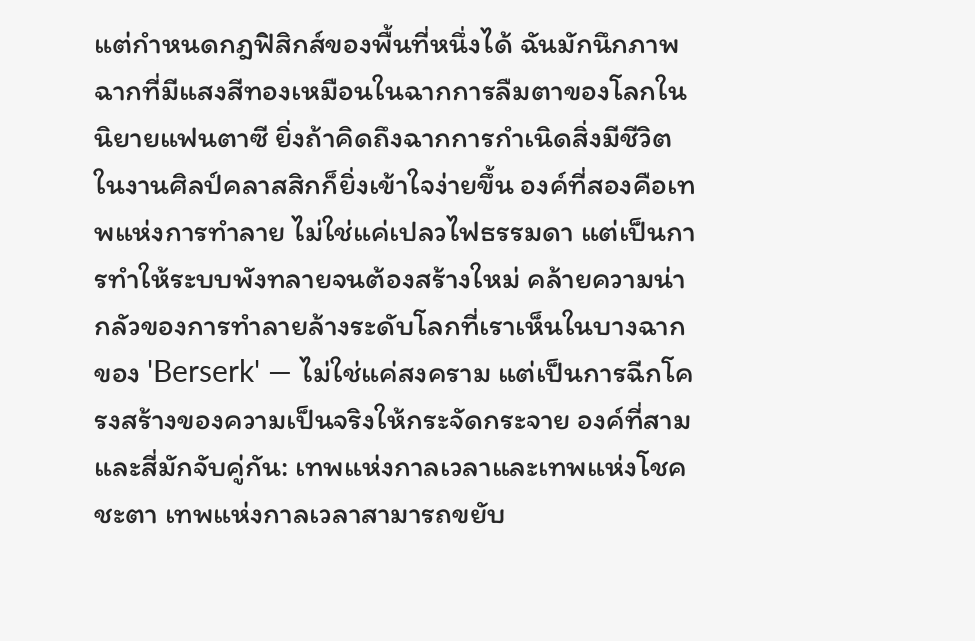แต่กำหนดกฎฟิสิกส์ของพื้นที่หนึ่งได้ ฉันมักนึกภาพฉากที่มีแสงสีทองเหมือนในฉากการลืมตาของโลกในนิยายแฟนตาซี ยิ่งถ้าคิดถึงฉากการกำเนิดสิ่งมีชีวิตในงานศิลป์คลาสสิกก็ยิ่งเข้าใจง่ายขึ้น องค์ที่สองคือเทพแห่งการทำลาย ไม่ใช่แค่เปลวไฟธรรมดา แต่เป็นการทำให้ระบบพังทลายจนต้องสร้างใหม่ คล้ายความน่ากลัวของการทำลายล้างระดับโลกที่เราเห็นในบางฉากของ 'Berserk' — ไม่ใช่แค่สงคราม แต่เป็นการฉีกโครงสร้างของความเป็นจริงให้กระจัดกระจาย องค์ที่สามและสี่มักจับคู่กัน: เทพแห่งกาลเวลาและเทพแห่งโชคชะตา เทพแห่งกาลเวลาสามารถขยับ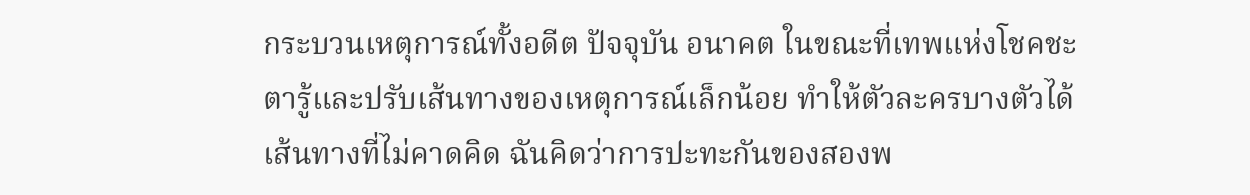กระบวนเหตุการณ์ทั้งอดีต ปัจจุบัน อนาคต ในขณะที่เทพแห่งโชคชะตารู้และปรับเส้นทางของเหตุการณ์เล็กน้อย ทำให้ตัวละครบางตัวได้เส้นทางที่ไม่คาดคิด ฉันคิดว่าการปะทะกันของสองพ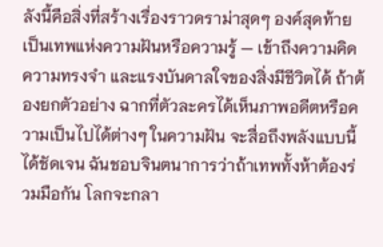ลังนี้คือสิ่งที่สร้างเรื่องราวดราม่าสุดๆ องค์สุดท้ายเป็นเทพแห่งความฝันหรือความรู้ — เข้าถึงความคิด ความทรงจำ และแรงบันดาลใจของสิ่งมีชีวิตได้ ถ้าต้องยกตัวอย่าง ฉากที่ตัวละครได้เห็นภาพอดีตหรือความเป็นไปได้ต่างๆ ในความฝัน จะสื่อถึงพลังแบบนี้ได้ชัดเจน ฉันชอบจินตนาการว่าถ้าเทพทั้งห้าต้องร่วมมือกัน โลกจะกลา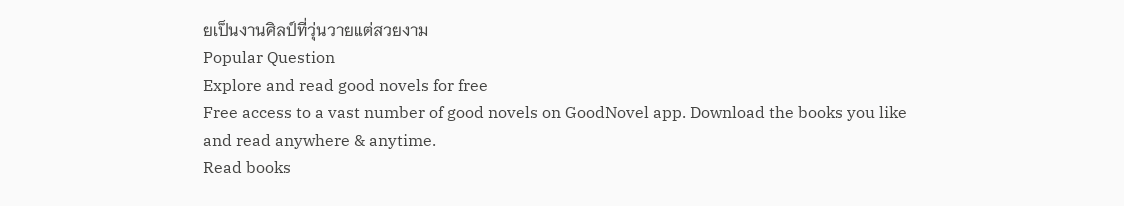ยเป็นงานศิลป์ที่วุ่นวายแต่สวยงาม
Popular Question
Explore and read good novels for free
Free access to a vast number of good novels on GoodNovel app. Download the books you like and read anywhere & anytime.
Read books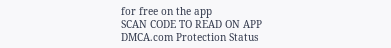for free on the app
SCAN CODE TO READ ON APP
DMCA.com Protection Status